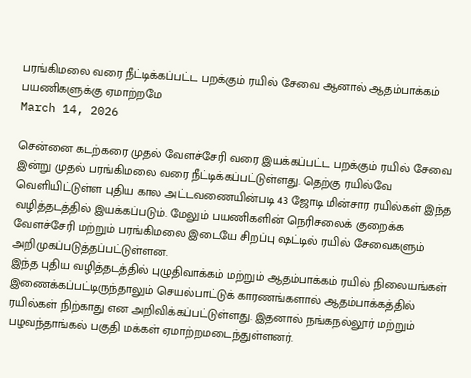பரங்கிமலை வரை நீட்டிக்கப்பட்ட பறக்கும் ரயில் சேவை ஆனால் ஆதம்பாக்கம் பயணிகளுக்கு ஏமாற்றமே
March 14, 2026

சென்னை கடற்கரை முதல் வேளச்சேரி வரை இயக்கப்பட்ட பறக்கும் ரயில் சேவை இன்று முதல் பரங்கிமலை வரை நீட்டிக்கப்பட்டுள்ளது. தெற்கு ரயில்வே வெளியிட்டுள்ள புதிய கால அட்டவணையின்படி 43 ஜோடி மின்சார ரயில்கள் இந்த வழித்தடத்தில் இயக்கப்படும். மேலும் பயணிகளின் நெரிசலைக் குறைக்க வேளச்சேரி மற்றும் பரங்கிமலை இடையே சிறப்பு ஷட்டில் ரயில் சேவைகளும் அறிமுகப்படுத்தப்பட்டுள்ளன.
இந்த புதிய வழித்தடத்தில் புழுதிவாக்கம் மற்றும் ஆதம்பாக்கம் ரயில் நிலையங்கள் இணைக்கப்பட்டிருந்தாலும் செயல்பாட்டுக் காரணங்களால் ஆதம்பாக்கத்தில் ரயில்கள் நிற்காது என அறிவிக்கப்பட்டுள்ளது. இதனால் நங்கநல்லூர் மற்றும் பழவந்தாங்கல் பகுதி மக்கள் ஏமாற்றமடைந்துள்ளனர்.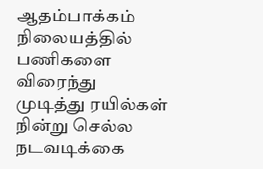ஆதம்பாக்கம் நிலையத்தில் பணிகளை விரைந்து முடித்து ரயில்கள் நின்று செல்ல நடவடிக்கை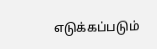எடுக்கப்படும்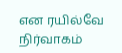என ரயில்வே நிர்வாகம்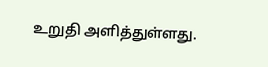உறுதி அளித்துள்ளது.